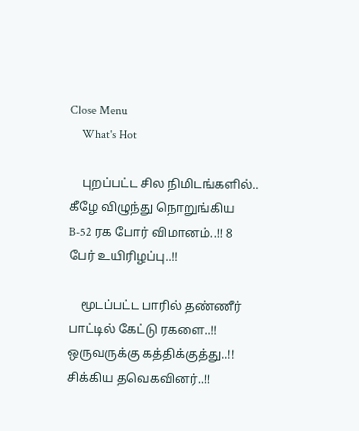Close Menu
    What's Hot

    புறப்பட்ட சில நிமிடங்களில்.. கீழே விழுந்து நொறுங்கிய B-52 ரக போர் விமானம்..!! 8 பேர் உயிரிழப்பு..!!

    மூடப்பட்ட பாரில் தண்ணீர் பாட்டில் கேட்டு ரகளை..!! ஒருவருக்கு கத்திக்குத்து..!! சிக்கிய தவெகவினர்..!!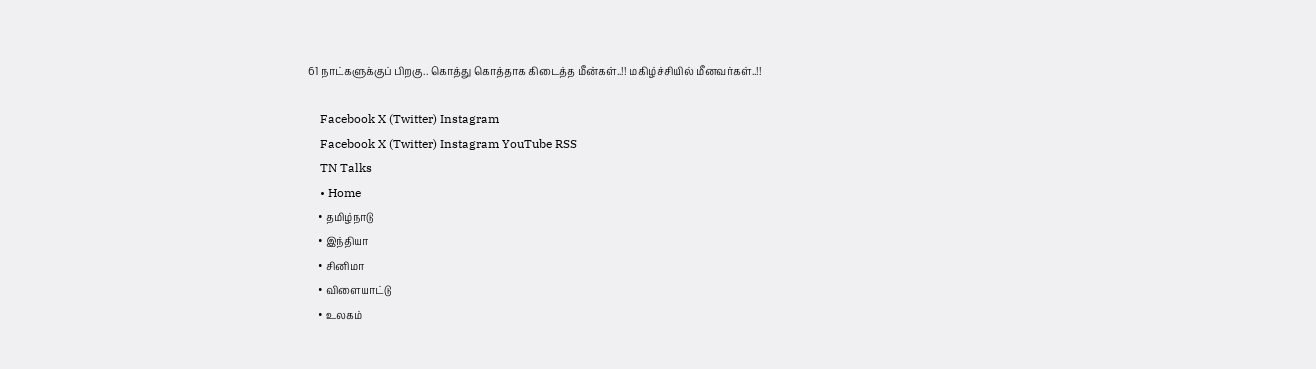61 நாட்களுக்குப் பிறகு.. கொத்து கொத்தாக கிடைத்த மீன்கள்..!! மகிழ்ச்சியில் மீனவர்கள்..!!

    Facebook X (Twitter) Instagram
    Facebook X (Twitter) Instagram YouTube RSS
    TN Talks
    • Home
    • தமிழ்நாடு
    • இந்தியா
    • சினிமா
    • விளையாட்டு
    • உலகம்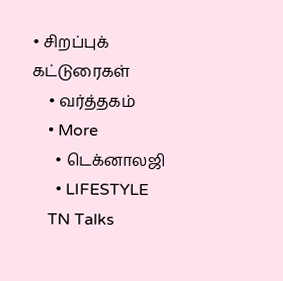• சிறப்புக் கட்டுரைகள்
    • வர்த்தகம்
    • More
      • டெக்னாலஜி
      • LIFESTYLE
    TN Talks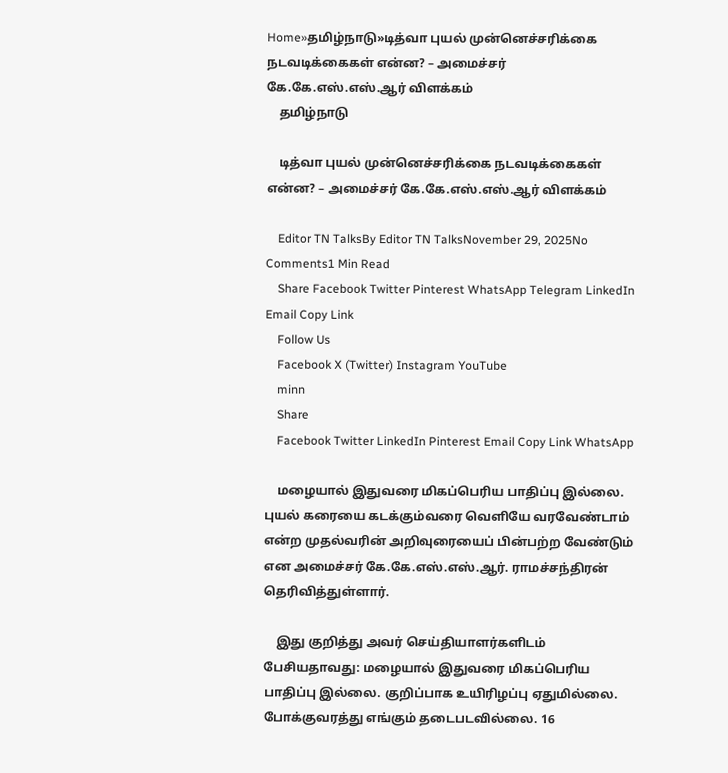Home»தமிழ்நாடு»டித்வா புயல் முன்னெச்சரிக்கை நடவடிக்கைகள் என்ன? – அமைச்சர் கே.கே.எஸ்.எஸ்.ஆர் விளக்கம்
    தமிழ்நாடு

    டித்வா புயல் முன்னெச்சரிக்கை நடவடிக்கைகள் என்ன? – அமைச்சர் கே.கே.எஸ்.எஸ்.ஆர் விளக்கம்

    Editor TN TalksBy Editor TN TalksNovember 29, 2025No Comments1 Min Read
    Share Facebook Twitter Pinterest WhatsApp Telegram LinkedIn Email Copy Link
    Follow Us
    Facebook X (Twitter) Instagram YouTube
    minn
    Share
    Facebook Twitter LinkedIn Pinterest Email Copy Link WhatsApp

    மழையால் இதுவரை மிகப்பெரிய பாதிப்பு இல்லை. புயல் கரையை கடக்கும்வரை வெளியே வரவேண்டாம் என்ற முதல்வரின் அறிவுரையைப் பின்பற்ற வேண்டும் என அமைச்சர் கே.கே.எஸ்.எஸ்.ஆர். ராமச்சந்திரன் தெரிவித்துள்ளார்.

    இது குறித்து அவர் செய்தியாளர்களிடம் பேசியதாவது: மழையால் இதுவரை மிகப்பெரிய பாதிப்பு இல்லை. குறிப்பாக உயிரிழப்பு ஏதுமில்லை. போக்குவரத்து எங்கும் தடைபடவில்லை. 16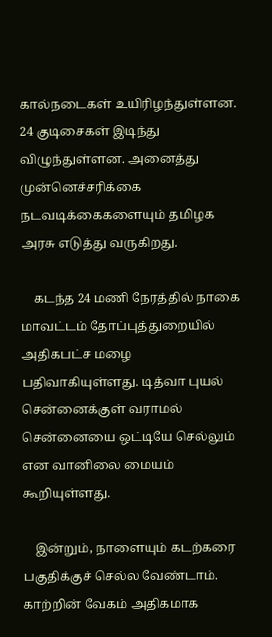கால்நடைகள் உயிரிழந்துள்ளன. 24 குடிசைகள் இடிந்து விழுந்துள்ளன. அனைத்து முன்னெச்சரிக்கை நடவடிக்கைகளையும் தமிழக அரசு எடுத்து வருகிறது.

    கடந்த 24 மணி நேரத்தில் நாகை மாவட்டம் தோப்புத்துறையில் அதிகபட்ச மழை பதிவாகியுள்ளது. டித்வா புயல் சென்னைக்குள் வராமல் சென்னையை ஒட்டியே செல்லும் என வானிலை மையம் கூறியுள்ளது.

    இன்றும், நாளையும் கடற்கரை பகுதிக்குச் செல்ல வேண்டாம். காற்றின் வேகம் அதிகமாக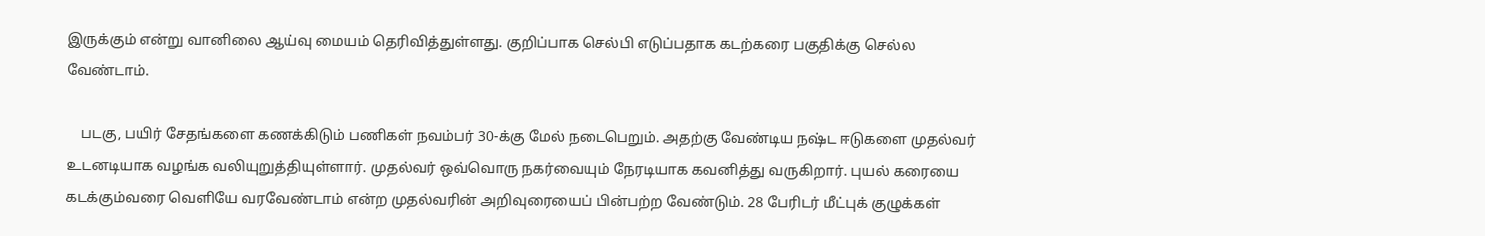இருக்கும் என்று வானிலை ஆய்வு மையம் தெரிவித்துள்ளது. குறிப்பாக செல்பி எடுப்பதாக கடற்கரை பகுதிக்கு செல்ல வேண்டாம்.

    படகு, பயிர் சேதங்களை கணக்கிடும் பணிகள் நவம்பர் 30-க்கு மேல் நடைபெறும். அதற்கு வேண்டிய நஷ்ட ஈடுகளை முதல்வர் உடனடியாக வழங்க வலியுறுத்தியுள்ளார். முதல்வர் ஒவ்வொரு நகர்வையும் நேரடியாக கவனித்து வருகிறார். புயல் கரையை கடக்கும்வரை வெளியே வரவேண்டாம் என்ற முதல்வரின் அறிவுரையைப் பின்பற்ற வேண்டும். 28 பேரிடர் மீட்புக் குழுக்கள்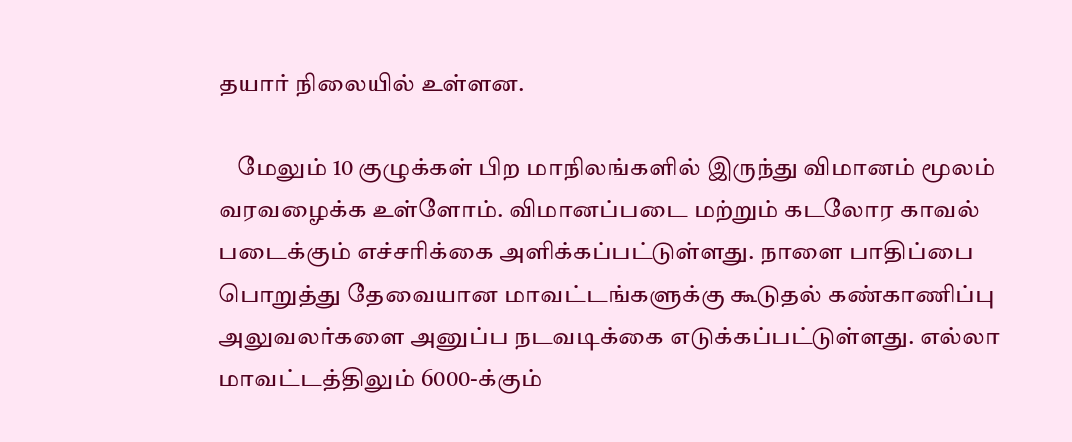தயார் நிலையில் உள்ளன.

    மேலும் 10 குழுக்கள் பிற மாநிலங்களில் இருந்து விமானம் மூலம் வரவழைக்க உள்ளோம். விமானப்படை மற்றும் கடலோர காவல் படைக்கும் எச்சரிக்கை அளிக்கப்பட்டுள்ளது. நாளை பாதிப்பை பொறுத்து தேவையான மாவட்டங்களுக்கு கூடுதல் கண்காணிப்பு அலுவலர்களை அனுப்ப நடவடிக்கை எடுக்கப்பட்டுள்ளது. எல்லா மாவட்டத்திலும் 6000-க்கும்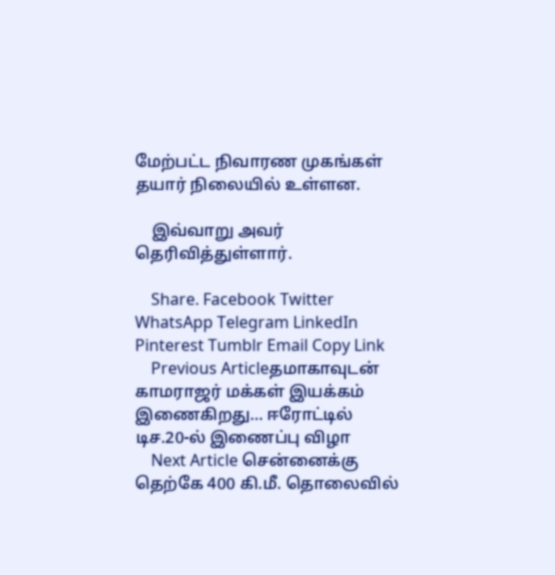மேற்பட்ட நிவாரண முகங்கள் தயார் நிலையில் உள்ளன.

    இவ்வாறு அவர் தெரிவித்துள்ளார்.

    Share. Facebook Twitter WhatsApp Telegram LinkedIn Pinterest Tumblr Email Copy Link
    Previous Articleதமாகாவுடன் காமராஜர் மக்கள் இயக்கம் இணைகிறது… ஈரோட்டில் டிச.20-ல் இணைப்பு விழா
    Next Article சென்னைக்கு தெற்கே 400 கி.மீ. தொலைவில்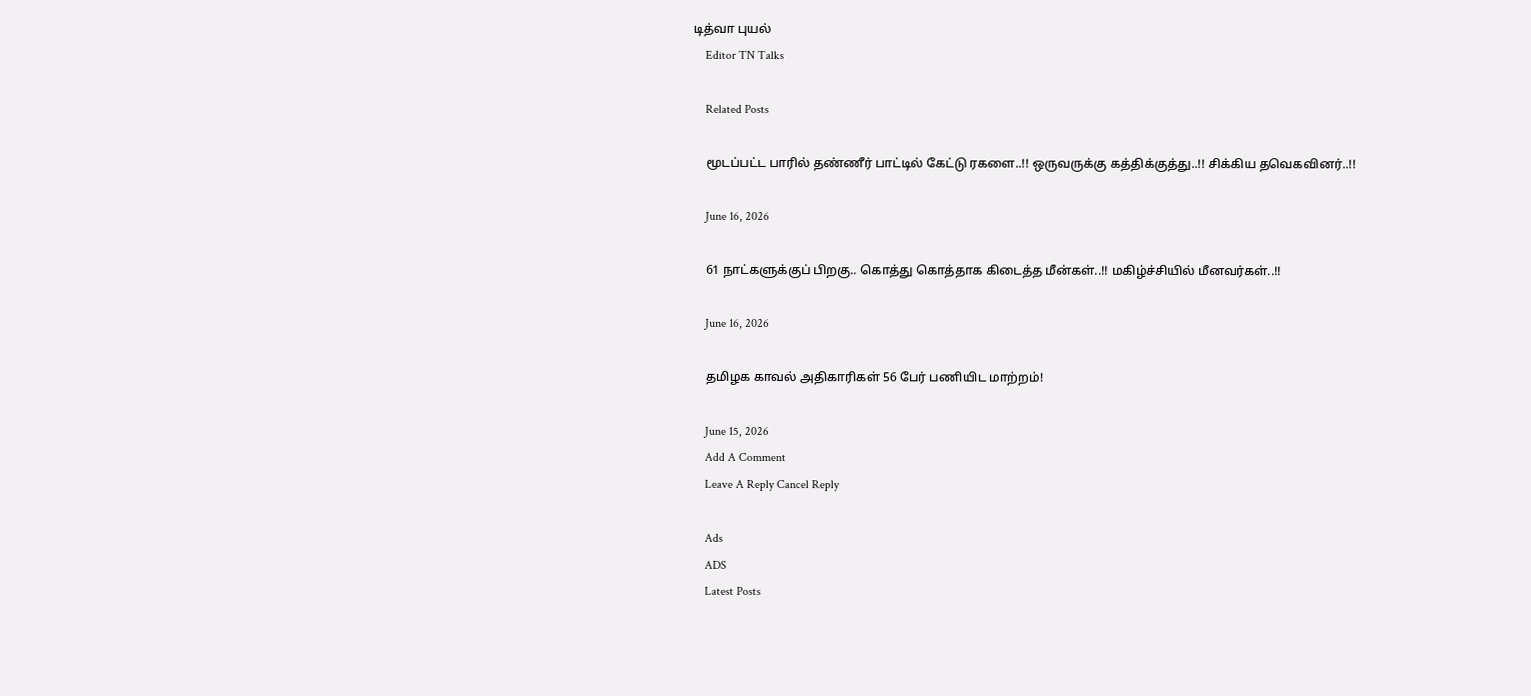டித்வா புயல்
    Editor TN Talks

    Related Posts

    மூடப்பட்ட பாரில் தண்ணீர் பாட்டில் கேட்டு ரகளை..!! ஒருவருக்கு கத்திக்குத்து..!! சிக்கிய தவெகவினர்..!!

    June 16, 2026

    61 நாட்களுக்குப் பிறகு.. கொத்து கொத்தாக கிடைத்த மீன்கள்..!! மகிழ்ச்சியில் மீனவர்கள்..!!

    June 16, 2026

    தமிழக காவல் அதிகாரிகள் 56 பேர் பணியிட மாற்றம்!

    June 15, 2026
    Add A Comment
    Leave A Reply Cancel Reply

    Ads
    ADS
    Latest Posts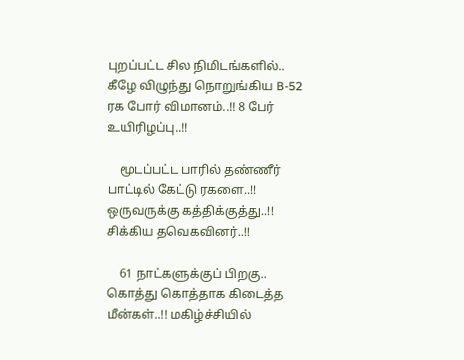புறப்பட்ட சில நிமிடங்களில்.. கீழே விழுந்து நொறுங்கிய B-52 ரக போர் விமானம்..!! 8 பேர் உயிரிழப்பு..!!

    மூடப்பட்ட பாரில் தண்ணீர் பாட்டில் கேட்டு ரகளை..!! ஒருவருக்கு கத்திக்குத்து..!! சிக்கிய தவெகவினர்..!!

    61 நாட்களுக்குப் பிறகு.. கொத்து கொத்தாக கிடைத்த மீன்கள்..!! மகிழ்ச்சியில்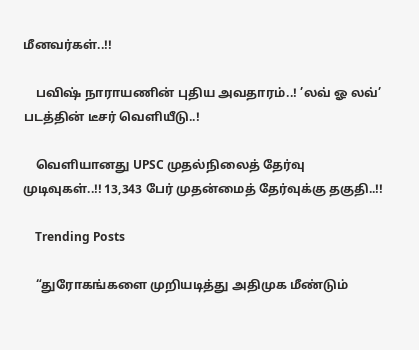மீனவர்கள்..!!

    பவிஷ் நாராயணின் புதிய அவதாரம்..! ’லவ் ஓ லவ்’ படத்தின் டீசர் வெளியீடு..!

    வெளியானது UPSC முதல்நிலைத் தேர்வு முடிவுகள்..!! 13,343 பேர் முதன்மைத் தேர்வுக்கு தகுதி..!!

    Trending Posts

    “துரோகங்களை முறியடித்து அதிமுக மீண்டும்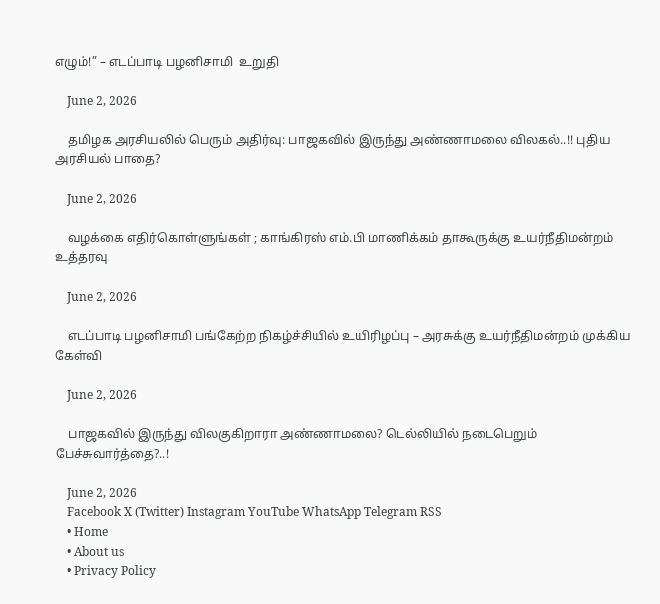எழும்!” – எடப்பாடி பழனிசாமி  உறுதி

    June 2, 2026

    தமிழக அரசியலில் பெரும் அதிர்வு: பாஜகவில் இருந்து அண்ணாமலை விலகல்..!! புதிய அரசியல் பாதை?

    June 2, 2026

    வழக்கை எதிர்கொள்ளுங்கள் ; காங்கிரஸ் எம்.பி மாணிக்கம் தாகூருக்கு உயர்நீதிமன்றம் உத்தரவு

    June 2, 2026

    எடப்பாடி பழனிசாமி பங்கேற்ற நிகழ்ச்சியில் உயிரிழப்பு – அரசுக்கு உயர்நீதிமன்றம் முக்கிய கேள்வி

    June 2, 2026

    பாஜகவில் இருந்து விலகுகிறாரா அண்ணாமலை? டெல்லியில் நடைபெறும் பேச்சுவார்த்தை?..!

    June 2, 2026
    Facebook X (Twitter) Instagram YouTube WhatsApp Telegram RSS
    • Home
    • About us
    • Privacy Policy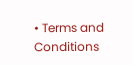• Terms and Conditions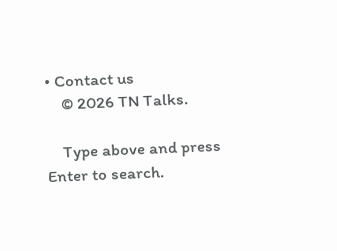• Contact us
    © 2026 TN Talks.

    Type above and press Enter to search.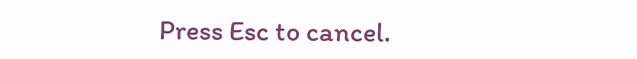Press Esc to cancel.